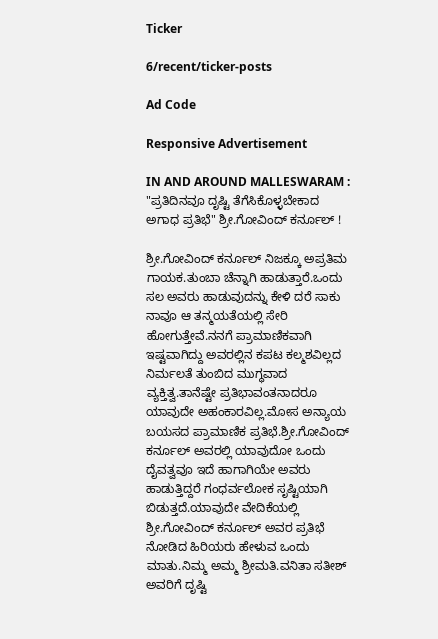Ticker

6/recent/ticker-posts

Ad Code

Responsive Advertisement

IN AND AROUND MALLESWARAM : "ಪ್ರತಿದಿನವೂ ದೃಷ್ಟಿ ತೆಗೆಸಿಕೊಳ್ಳಬೇಕಾದ ಅಗಾಧ ಪ್ರತಿಭೆ" ಶ್ರೀ.ಗೋವಿಂದ್ ಕರ್ನೂಲ್ !

ಶ್ರೀ.ಗೋವಿಂದ್ ಕರ್ನೂಲ್ ನಿಜಕ್ಕೂ ಅಪ್ರತಿಮ ಗಾಯಕ.ತುಂಬಾ ಚೆನ್ನಾಗಿ ಹಾಡುತ್ತಾರೆ.ಒಂದು ಸಲ ಅವರು ಹಾಡುವುದನ್ನು ಕೇಳಿ ದರೆ ಸಾಕು ನಾವೂ ಆ ತನ್ಮಯತೆಯಲ್ಲಿ ಸೇರಿ ಹೋಗುತ್ತೇವೆ.ನನಗೆ ಪ್ರಾಮಾಣಿಕವಾಗಿ ಇಷ್ಟವಾಗಿದ್ದು ಅವರಲ್ಲಿನ ಕಪಟ ಕಲ್ಮಶವಿಲ್ಲದ ನಿರ್ಮಲತೆ ತುಂಬಿದ ಮುಗ್ಧವಾದ ವ್ಯಕ್ತಿತ್ವ.ತಾನೆಷ್ಟೇ ಪ್ರತಿಭಾವಂತನಾದರೂ ಯಾವುದೇ ಅಹಂಕಾರವಿಲ್ಲ.ಮೋಸ ಅನ್ಯಾಯ ಬಯಸದ ಪ್ರಾಮಾಣಿಕ ಪ್ರತಿಭೆ.ಶ್ರೀ.ಗೋವಿಂದ್ ಕರ್ನೂಲ್ ಅವರಲ್ಲಿ ಯಾವುದೋ ಒಂದು ದೈವತ್ವವೂ ಇದೆ ಹಾಗಾಗಿಯೇ ಅವರು ಹಾಡುತ್ತಿದ್ದರೆ ಗಂಧರ್ವಲೋಕ ಸೃಷ್ಟಿಯಾಗಿ ಬಿಡುತ್ತದೆ.ಯಾವುದೇ ವೇದಿಕೆಯಲ್ಲಿ ಶ್ರೀ.ಗೋವಿಂದ್ ಕರ್ನೂಲ್ ಅವರ ಪ್ರತಿಭೆ ನೋಡಿದ ಹಿರಿಯರು ಹೇಳುವ ಒಂದು ಮಾತು.ನಿಮ್ಮ ಅಮ್ಮ ಶ್ರೀಮತಿ.ವನಿತಾ ಸತೀಶ್ ಅವರಿಗೆ ದೃಷ್ಟಿ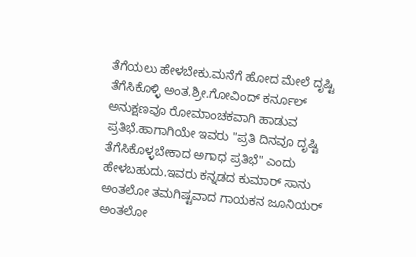ತೆಗೆಯಲು ಹೇಳಬೇಕು.ಮನೆಗೆ ಹೋದ ಮೇಲೆ ದೃಷ್ಟಿ ತೆಗೆಸಿಕೊಳ್ಳಿ ಅಂತ.ಶ್ರೀ.ಗೋವಿಂದ್ ಕರ್ನೂಲ್ ಅನುಕ್ಷಣವೂ ರೋಮಾಂಚಕವಾಗಿ ಹಾಡುವ ಪ್ರತಿಭೆ.ಹಾಗಾಗಿಯೇ ಇವರು "ಪ್ರತಿ ದಿನವೂ ದೃಷ್ಟಿ ತೆಗೆಸಿಕೊಳ್ಳಬೇಕಾದ ಅಗಾಧ ಪ್ರತಿಭೆ" ಎಂದು ಹೇಳಬಹುದು.ಇವರು ಕನ್ನಡದ ಕುಮಾರ್ ಸಾನು ಅಂತಲೋ ತಮಗಿಷ್ಟವಾದ ಗಾಯಕನ ಜೂನಿಯರ್ ಅಂತಲೋ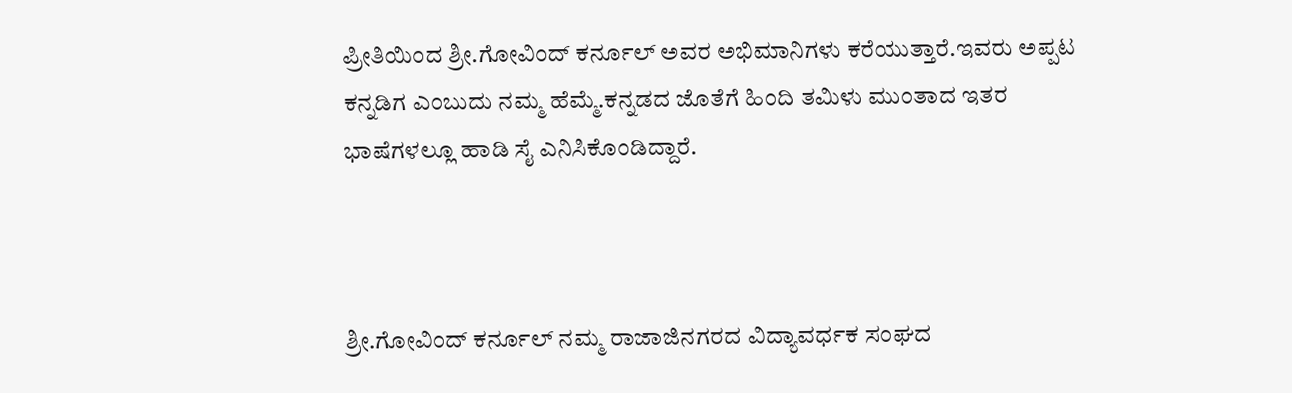ಪ್ರೀತಿಯಿಂದ ಶ್ರೀ.ಗೋವಿಂದ್ ಕರ್ನೂಲ್ ಅವರ ಅಭಿಮಾನಿಗಳು ಕರೆಯುತ್ತಾರೆ.ಇವರು ಅಪ್ಪಟ ಕನ್ನಡಿಗ ಎಂಬುದು ನಮ್ಮ ಹೆಮ್ಮೆ.ಕನ್ನಡದ ಜೊತೆಗೆ ಹಿಂದಿ ತಮಿಳು ಮುಂತಾದ ಇತರ  ಭಾಷೆಗಳಲ್ಲೂ ಹಾಡಿ ಸೈ ಎನಿಸಿಕೊಂಡಿದ್ದಾರೆ.



ಶ್ರೀ.ಗೋವಿಂದ್ ಕರ್ನೂಲ್ ನಮ್ಮ ರಾಜಾಜಿನಗರದ ವಿದ್ಯಾವರ್ಧಕ ಸಂಘದ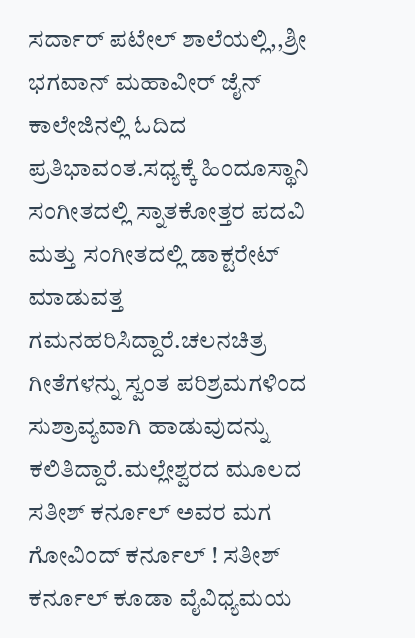ಸರ್ದಾರ್ ಪಟೇಲ್ ಶಾಲೆಯಲ್ಲಿ,,ಶ್ರೀ ಭಗವಾನ್ ಮಹಾವೀರ್ ಜೈನ್ ಕಾಲೇಜಿನಲ್ಲಿ ಓದಿದ ಪ್ರತಿಭಾವಂತ.ಸಧ್ಯಕ್ಕೆ ಹಿಂದೂಸ್ಥಾನಿ ಸಂಗೀತದಲ್ಲಿ ಸ್ನಾತಕೋತ್ತರ ಪದವಿ ಮತ್ತು ಸಂಗೀತದಲ್ಲಿ ಡಾಕ್ಟರೇಟ್ ಮಾಡುವತ್ತ ಗಮನಹರಿಸಿದ್ದಾರೆ.ಚಲನಚಿತ್ರ ಗೀತೆಗಳನ್ನು ಸ್ವಂತ ಪರಿಶ್ರಮಗಳಿಂದ ಸುಶ್ರಾವ್ಯವಾಗಿ ಹಾಡುವುದನ್ನು ಕಲಿತಿದ್ದಾರೆ.ಮಲ್ಲೇಶ್ವರದ ಮೂಲದ ಸತೀಶ್ ಕರ್ನೂಲ್ ಅವರ ಮಗ ಗೋವಿಂದ್ ಕರ್ನೂಲ್ ! ಸತೀಶ್ ಕರ್ನೂಲ್ ಕೂಡಾ ವೈವಿಧ್ಯಮಯ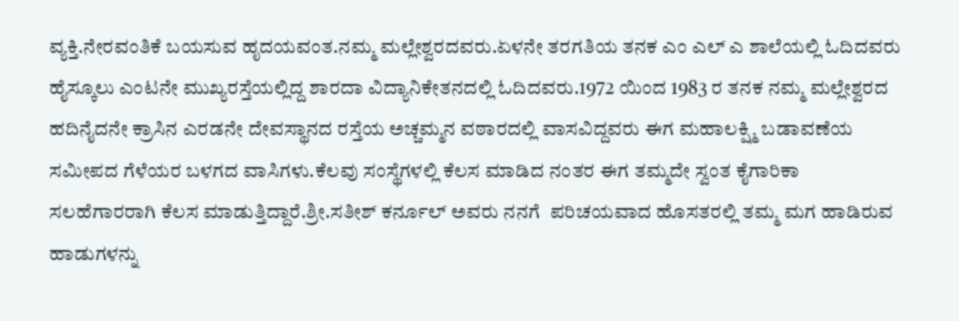ವ್ಯಕ್ತಿ.ನೇರವಂತಿಕೆ ಬಯಸುವ ಹೃದಯವಂತ.ನಮ್ಮ ಮಲ್ಲೇಶ್ವರದವರು.ಏಳನೇ ತರಗತಿಯ ತನಕ ಎಂ ಎಲ್ ಎ ಶಾಲೆಯಲ್ಲಿ ಓದಿದವರು ಹೈಸ್ಕೂಲು ಎಂಟನೇ ಮುಖ್ಯರಸ್ತೆಯಲ್ಲಿದ್ದ ಶಾರದಾ ವಿದ್ಯಾನಿಕೇತನದಲ್ಲಿ ಓದಿದವರು.1972 ಯಿಂದ 1983 ರ ತನಕ ನಮ್ಮ ಮಲ್ಲೇಶ್ವರದ ಹದಿನೈದನೇ ಕ್ರಾಸಿನ ಎರಡನೇ ದೇವಸ್ಥಾನದ ರಸ್ತೆಯ ಅಚ್ಚಮ್ಮನ ವಠಾರದಲ್ಲಿ ವಾಸವಿದ್ದವರು ಈಗ ಮಹಾಲಕ್ಷ್ಮಿ ಬಡಾವಣೆಯ ಸಮೀಪದ ಗೆಳೆಯರ ಬಳಗದ ವಾಸಿಗಳು.ಕೆಲವು ಸಂಸ್ಥೆಗಳಲ್ಲಿ ಕೆಲಸ ಮಾಡಿದ ನಂತರ ಈಗ ತಮ್ಮದೇ ಸ್ವಂತ ಕೈಗಾರಿಕಾ ಸಲಹೆಗಾರರಾಗಿ ಕೆಲಸ ಮಾಡುತ್ತಿದ್ದಾರೆ.ಶ್ರೀ.ಸತೀಶ್ ಕರ್ನೂಲ್ ಅವರು ನನಗೆ  ಪರಿಚಯವಾದ ಹೊಸತರಲ್ಲಿ ತಮ್ಮ ಮಗ ಹಾಡಿರುವ ಹಾಡುಗಳನ್ನು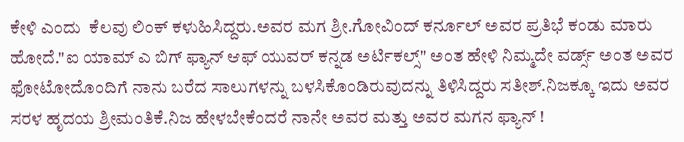ಕೇಳಿ ಎಂದು  ಕೆಲವು ಲಿಂಕ್ ಕಳುಹಿಸಿದ್ದರು.ಅವರ ಮಗ ಶ್ರೀ.ಗೋವಿಂದ್ ಕರ್ನೂಲ್ ಅವರ ಪ್ರತಿಭೆ ಕಂಡು ಮಾರು ಹೋದೆ."ಐ ಯಾಮ್ ಎ ಬಿಗ್ ಫ್ಯಾನ್ ಆಫ್ ಯುವರ್ ಕನ್ನಡ ಅರ್ಟಿಕಲ್ಸ್" ಅಂತ ಹೇಳಿ ನಿಮ್ಮದೇ ವರ್ಡ್ಸ್ ಅಂತ ಅವರ ಫೋಟೋದೊಂದಿಗೆ ನಾನು ಬರೆದ ಸಾಲುಗಳನ್ನು‌ ಬಳಸಿಕೊಂಡಿರುವುದನ್ನು ತಿಳಿಸಿದ್ದರು ಸತೀಶ್.ನಿಜಕ್ಕೂ ಇದು ಅವರ ಸರಳ ಹೃದಯ ಶ್ರೀಮಂತಿಕೆ.ನಿಜ ಹೇಳಬೇಕೆಂದರೆ ನಾನೇ ಅವರ ಮತ್ತು ಅವರ ಮಗನ ಫ್ಯಾನ್ !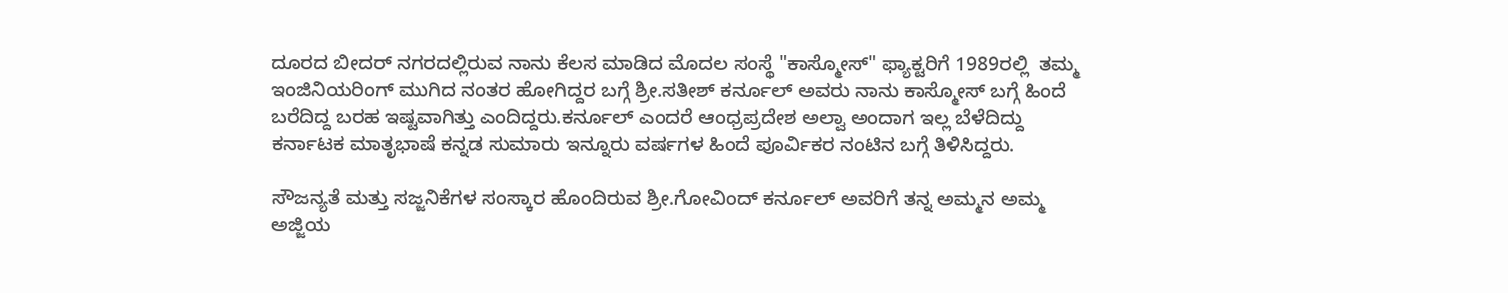ದೂರದ ಬೀದರ್ ನಗರದಲ್ಲಿರುವ ನಾನು ಕೆಲಸ ಮಾಡಿದ ಮೊದಲ ಸಂಸ್ಥೆ "ಕಾಸ್ಮೋಸ್" ಫ್ಯಾಕ್ಟರಿಗೆ 1989ರಲ್ಲಿ  ತಮ್ಮ ಇಂಜಿನಿಯರಿಂಗ್ ಮುಗಿದ ನಂತರ ಹೋಗಿದ್ದರ ಬಗ್ಗೆ ಶ್ರೀ.ಸತೀಶ್ ಕರ್ನೂಲ್ ಅವರು ನಾನು ಕಾಸ್ಮೋಸ್ ಬಗ್ಗೆ ಹಿಂದೆ ಬರೆದಿದ್ದ ಬರಹ ಇಷ್ಟವಾಗಿತ್ತು ಎಂದಿದ್ದರು.ಕರ್ನೂಲ್ ಎಂದರೆ ಆಂಧ್ರಪ್ರದೇಶ ಅಲ್ವಾ ಅಂದಾಗ ಇಲ್ಲ ಬೆಳೆದಿದ್ದು ಕರ್ನಾಟಕ ಮಾತೃಭಾಷೆ ಕನ್ನಡ ಸುಮಾರು ಇನ್ನೂರು ವರ್ಷಗಳ ಹಿಂದೆ ಪೂರ್ವಿಕರ ನಂಟಿನ ಬಗ್ಗೆ ತಿಳಿಸಿದ್ದರು.

ಸೌಜನ್ಯತೆ ಮತ್ತು ಸಜ್ಜನಿಕೆಗಳ ಸಂಸ್ಕಾರ ಹೊಂದಿರುವ ಶ್ರೀ.ಗೋವಿಂದ್ ಕರ್ನೂಲ್ ಅವರಿಗೆ ತನ್ನ ಅಮ್ಮನ ಅಮ್ಮ ಅಜ್ಜಿಯ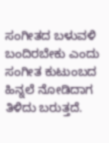ಸಂಗೀತದ ಬಳುವಳಿ ಬಂದಿರಬೇಕು ಎಂದು ಸಂಗೀತ ಕುಟುಂಬದ ಹಿನ್ನಲೆ ನೋಡಿದಾಗ ತಿಳಿದು ಬರುತ್ತದೆ.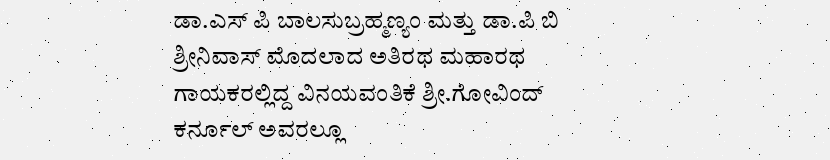ಡಾ.ಎಸ್ ಪಿ ಬಾಲಸುಬ್ರಹ್ಮಣ್ಯಂ ಮತ್ತು ಡಾ.ಪಿ ಬಿ ಶ್ರೀನಿವಾಸ್ ಮೊದಲಾದ ಅತಿರಥ ಮಹಾರಥ ಗಾಯಕರಲ್ಲಿದ್ದ ವಿನಯವಂತಿಕೆ ಶ್ರೀ.ಗೋವಿಂದ್ ಕರ್ನೂಲ್ ಅವರಲ್ಲೂ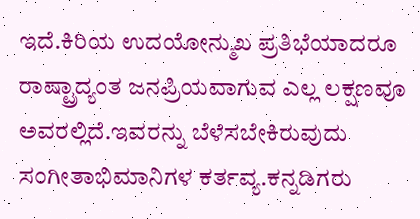ಇದೆ.ಕಿರಿಯ ಉದಯೋನ್ಮುಖ ಪ್ರತಿಭೆಯಾದರೂ ರಾಷ್ಟ್ರಾದ್ಯಂತ ಜನಪ್ರಿಯವಾಗುವ ಎಲ್ಲ ಲಕ್ಷಣವೂ ಅವರಲ್ಲಿದೆ.ಇವರನ್ನು ಬೆಳೆಸಬೇಕಿರುವುದು ಸಂಗೀತಾಭಿಮಾನಿಗಳ ಕರ್ತವ್ಯ.ಕನ್ನಡಿಗರು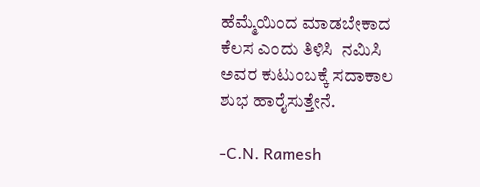ಹೆಮ್ಮೆಯಿಂದ ಮಾಡಬೇಕಾದ ಕೆಲಸ ಎಂದು ತಿಳಿಸಿ  ನಮಿಸಿ ಅವರ ಕುಟುಂಬಕ್ಕೆ ಸದಾಕಾಲ ಶುಭ ಹಾರೈಸುತ್ತೇನೆ.

-C.N. Ramesh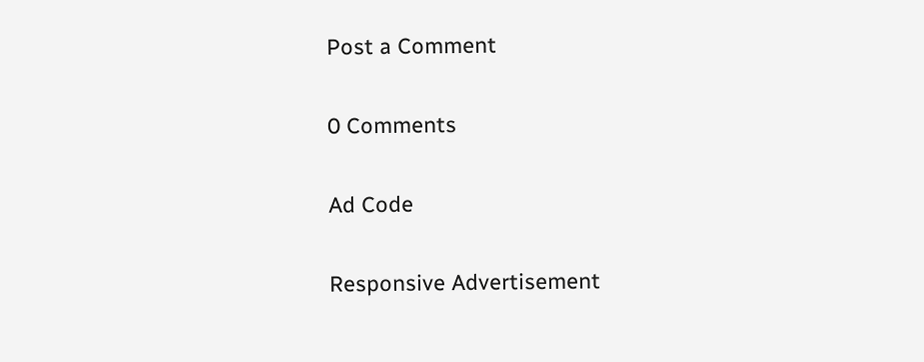Post a Comment

0 Comments

Ad Code

Responsive Advertisement